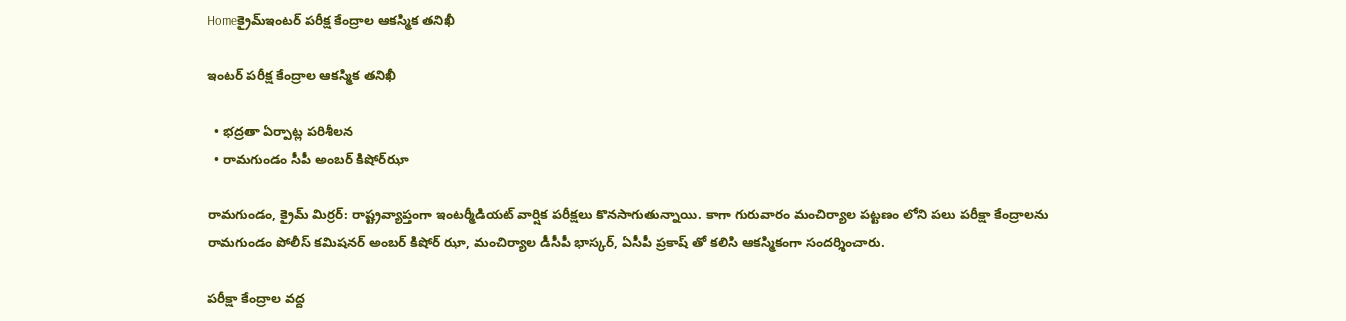Homeక్రైమ్ఇంట‌ర్ ప‌రీక్ష కేంద్రాల ఆక‌స్మిక త‌నిఖీ

ఇంట‌ర్ ప‌రీక్ష కేంద్రాల ఆక‌స్మిక త‌నిఖీ

  • భద్ర‌తా ఏర్పాట్ల ప‌రిశీల‌న‌
  • రామ‌గుండం సీపీ అంబ‌ర్ కిషోర్‌ఝా

రామ‌గుండం, క్రైమ్ మిర్ర‌ర్‌: రాష్ట్రవ్యాప్తంగా ఇంటర్మీడియట్ వార్షిక పరీక్షలు కొన‌సాగుతున్నాయి. కాగా గురువారం మంచిర్యాల పట్టణం లోని పలు పరీక్షా కేంద్రాలను రామగుండం పోలీస్ కమిషనర్ అంబర్ కిషోర్ ఝా, మంచిర్యాల డీసీపీ భాస్కర్, ఏసీపీ ప్రకాష్ తో కలిసి ఆకస్మికంగా సందర్శించారు.

పరీక్షా కేంద్రాల వద్ద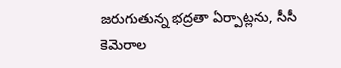జరుగుతున్న భద్రతా ఏర్పాట్లను, సీసీ కెమెరాల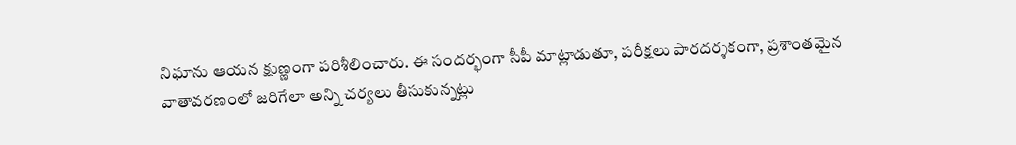నిఘాను ఆయన క్షుణ్ణంగా పరిశీలించారు. ఈ సందర్భంగా సీపీ మాట్లాడుతూ, పరీక్షలు పారదర్శకంగా, ప్రశాంతమైన వాతావరణంలో జరిగేలా అన్ని చర్యలు తీసుకున్నట్లు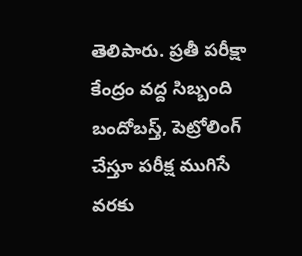తెలిపారు. ప్రతీ పరీక్షా కేంద్రం వద్ద సిబ్బంది బందోబస్త్, పెట్రోలింగ్ చేస్తూ పరీక్ష ముగిసే వరకు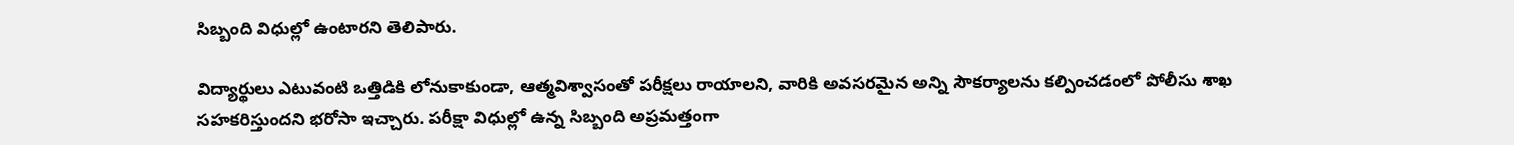సిబ్బంది విధుల్లో ఉంటారని తెలిపారు.

విద్యార్థులు ఎటువంటి ఒత్తిడికి లోనుకాకుండా, ఆత్మవిశ్వాసంతో పరీక్షలు రాయాలని, వారికి అవసరమైన అన్ని సౌకర్యాలను కల్పించడంలో పోలీసు శాఖ సహకరిస్తుందని భరోసా ఇచ్చారు. పరీక్షా విధుల్లో ఉన్న సిబ్బంది అప్రమత్తంగా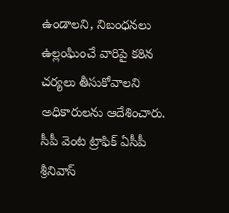ఉండాలని, నిబంధనలు ఉల్లంఘించే వారిపై కఠిన చర్యలు తీసుకోవాలని అధికారులను ఆదేశించారు. సీపీ వెంట ట్రాఫిక్ ఏసీపీ శ్రీనివాస్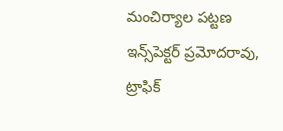మంచిర్యాల పట్టణ ఇన్స్‌పెక్ట‌ర్ ప్రమోదరావు, ట్రాఫిక్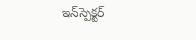ఇన్‌స్పెక్ట‌ర్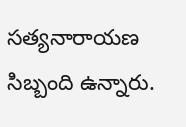స‌త్య‌నారాయ‌ణ‌ సిబ్బంది ఉన్నారు.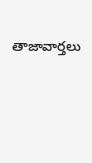తాజావార్తలు